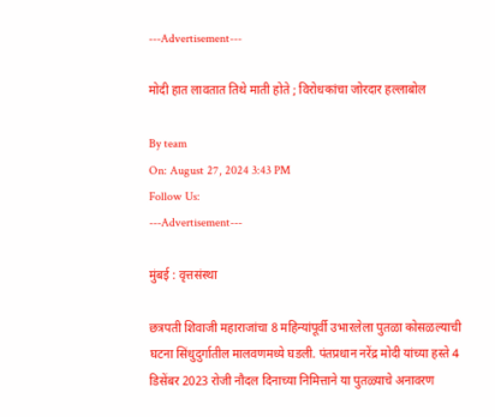---Advertisement---

मोदी हात लावतात तिथे माती होते ; विरोधकांचा जोरदार हल्लाबोल

By team
On: August 27, 2024 3:43 PM
Follow Us:
---Advertisement---

मुंबई : वृत्तसंस्था

छत्रपती शिवाजी महाराजांचा 8 महिन्यांपूर्वी उभारलेला पुतळा कोसळल्याची घटना सिंधुदुर्गातील मालवणमध्ये घडली. पंतप्रधान नरेंद्र मोदी यांच्या हस्ते 4 डिसेंबर 2023 रोजी नौदल दिनाच्या निमित्ताने या पुतळ्याचे अनावरण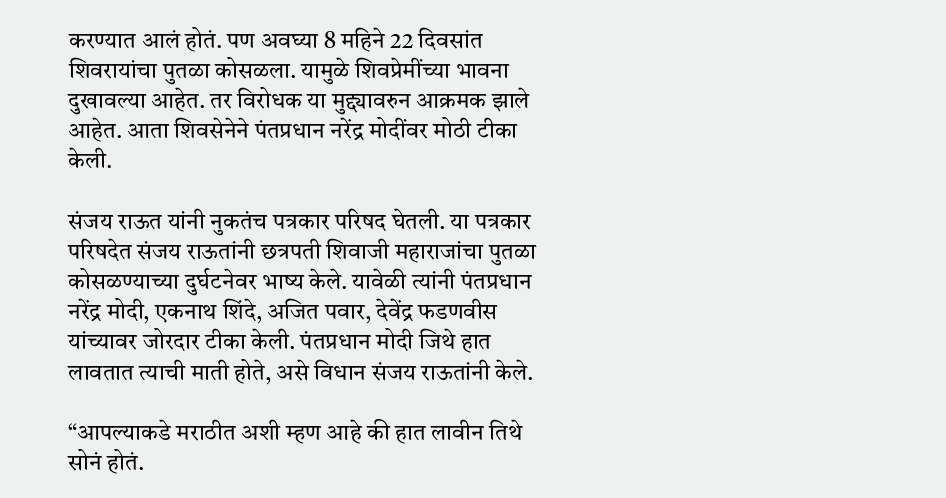करण्यात आलं होतं. पण अवघ्या 8 महिने 22 दिवसांत शिवरायांचा पुतळा कोसळला. यामुळे शिवप्रेमींच्या भावना दुखावल्या आहेत. तर विरोधक या मुद्द्यावरुन आक्रमक झाले आहेत. आता शिवसेनेने पंतप्रधान नरेंद्र मोदींवर मोठी टीका केली.

संजय राऊत यांनी नुकतंच पत्रकार परिषद घेतली. या पत्रकार परिषदेत संजय राऊतांनी छत्रपती शिवाजी महाराजांचा पुतळा कोसळण्याच्या दुर्घटनेवर भाष्य केले. यावेळी त्यांनी पंतप्रधान नरेंद्र मोदी, एकनाथ शिंदे, अजित पवार, देवेंद्र फडणवीस यांच्यावर जोरदार टीका केली. पंतप्रधान मोदी जिथे हात लावतात त्याची माती होते, असे विधान संजय राऊतांनी केले.

“आपल्याकडे मराठीत अशी म्हण आहे की हात लावीन तिथे सोनं होतं.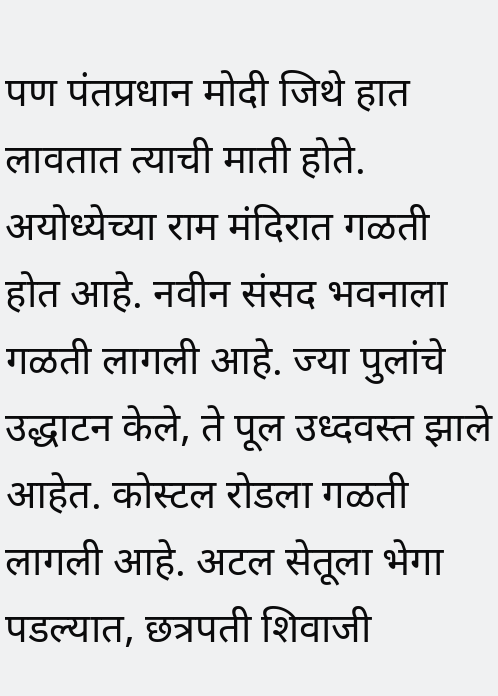पण पंतप्रधान मोदी जिथे हात लावतात त्याची माती होते. अयोध्येच्या राम मंदिरात गळती होत आहे. नवीन संसद भवनाला गळती लागली आहे. ज्या पुलांचे उद्धाटन केले, ते पूल उध्दवस्त झाले आहेत. कोस्टल रोडला गळती लागली आहे. अटल सेतूला भेगा पडल्यात, छत्रपती शिवाजी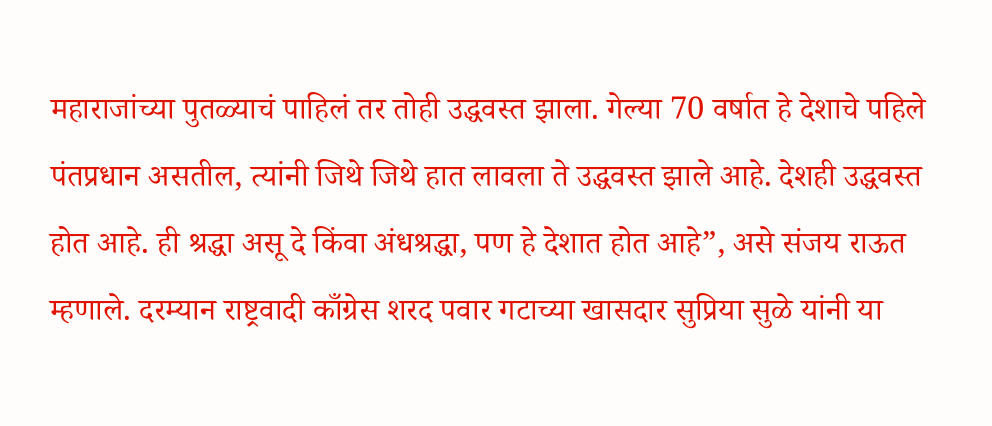महाराजांच्या पुतळ्याचं पाहिलं तर तोही उद्धवस्त झाला. गेल्या 70 वर्षात हे देशाचे पहिले पंतप्रधान असतील, त्यांनी जिथे जिथे हात लावला ते उद्धवस्त झाले आहे. देशही उद्धवस्त होत आहे. ही श्रद्धा असू दे किंवा अंधश्रद्धा, पण हे देशात होत आहे”, असे संजय राऊत म्हणाले. दरम्यान राष्ट्रवादी काँग्रेस शरद पवार गटाच्या खासदार सुप्रिया सुळे यांनी या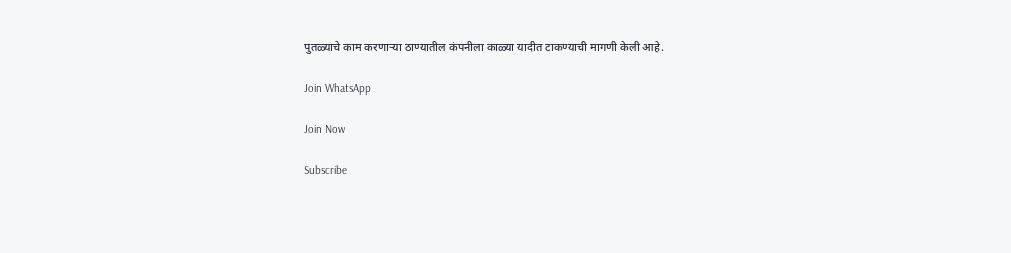पुतळ्याचे काम करणाऱ्या ठाण्यातील कंपनीला काळ्या यादीत टाकण्याची मागणी केली आहे.

Join WhatsApp

Join Now

Subscribe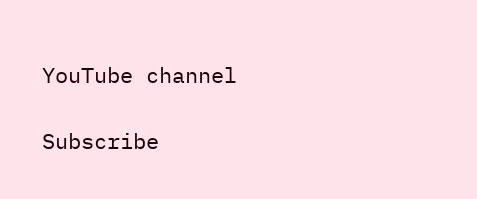YouTube channel

Subscribe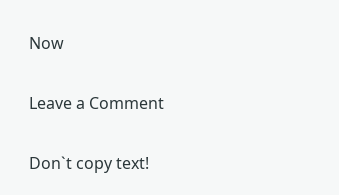Now

Leave a Comment

Don`t copy text!